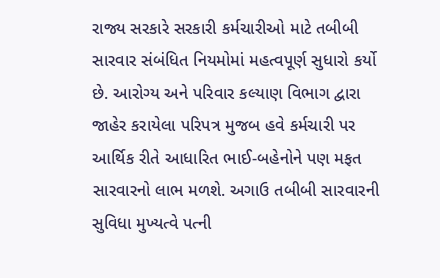રાજ્ય સરકારે સરકારી કર્મચારીઓ માટે તબીબી સારવાર સંબંધિત નિયમોમાં મહત્વપૂર્ણ સુધારો કર્યો છે. આરોગ્ય અને પરિવાર કલ્યાણ વિભાગ દ્વારા જાહેર કરાયેલા પરિપત્ર મુજબ હવે કર્મચારી પર આર્થિક રીતે આધારિત ભાઈ-બહેનોને પણ મફત સારવારનો લાભ મળશે. અગાઉ તબીબી સારવારની સુવિધા મુખ્યત્વે પત્ની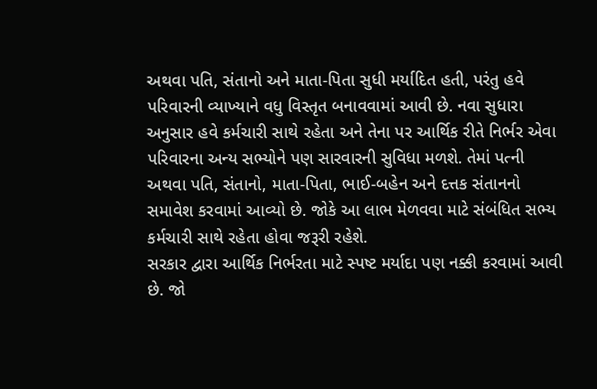અથવા પતિ, સંતાનો અને માતા-પિતા સુધી મર્યાદિત હતી, પરંતુ હવે પરિવારની વ્યાખ્યાને વધુ વિસ્તૃત બનાવવામાં આવી છે. નવા સુધારા અનુસાર હવે કર્મચારી સાથે રહેતા અને તેના પર આર્થિક રીતે નિર્ભર એવા પરિવારના અન્ય સભ્યોને પણ સારવારની સુવિધા મળશે. તેમાં પત્ની અથવા પતિ, સંતાનો, માતા-પિતા, ભાઈ-બહેન અને દત્તક સંતાનનો સમાવેશ કરવામાં આવ્યો છે. જોકે આ લાભ મેળવવા માટે સંબંધિત સભ્ય કર્મચારી સાથે રહેતા હોવા જરૂરી રહેશે.
સરકાર દ્વારા આર્થિક નિર્ભરતા માટે સ્પષ્ટ મર્યાદા પણ નક્કી કરવામાં આવી છે. જો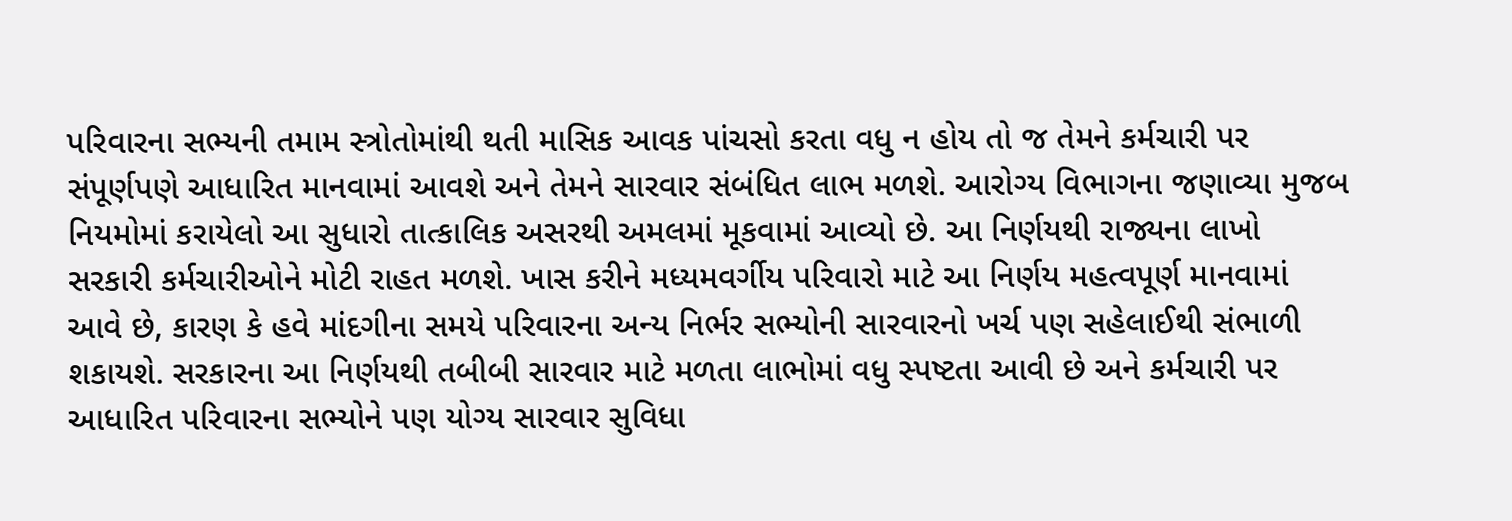પરિવારના સભ્યની તમામ સ્ત્રોતોમાંથી થતી માસિક આવક પાંચસો કરતા વધુ ન હોય તો જ તેમને કર્મચારી પર સંપૂર્ણપણે આધારિત માનવામાં આવશે અને તેમને સારવાર સંબંધિત લાભ મળશે. આરોગ્ય વિભાગના જણાવ્યા મુજબ નિયમોમાં કરાયેલો આ સુધારો તાત્કાલિક અસરથી અમલમાં મૂકવામાં આવ્યો છે. આ નિર્ણયથી રાજ્યના લાખો સરકારી કર્મચારીઓને મોટી રાહત મળશે. ખાસ કરીને મધ્યમવર્ગીય પરિવારો માટે આ નિર્ણય મહત્વપૂર્ણ માનવામાં આવે છે, કારણ કે હવે માંદગીના સમયે પરિવારના અન્ય નિર્ભર સભ્યોની સારવારનો ખર્ચ પણ સહેલાઈથી સંભાળી શકાયશે. સરકારના આ નિર્ણયથી તબીબી સારવાર માટે મળતા લાભોમાં વધુ સ્પષ્ટતા આવી છે અને કર્મચારી પર આધારિત પરિવારના સભ્યોને પણ યોગ્ય સારવાર સુવિધા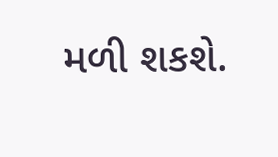મળી શકશે.